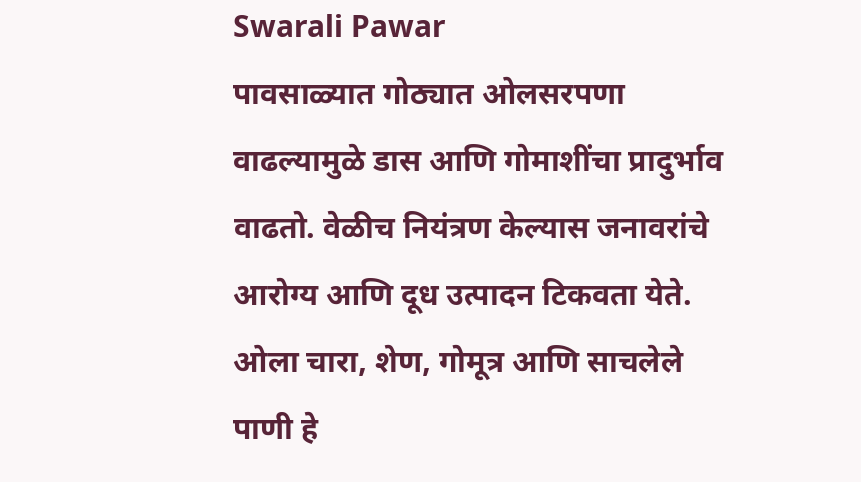Swarali Pawar
पावसाळ्यात गोठ्यात ओलसरपणा वाढल्यामुळे डास आणि गोमाशींचा प्रादुर्भाव वाढतो. वेळीच नियंत्रण केल्यास जनावरांचे आरोग्य आणि दूध उत्पादन टिकवता येते.
ओला चारा, शेण, गोमूत्र आणि साचलेले पाणी हे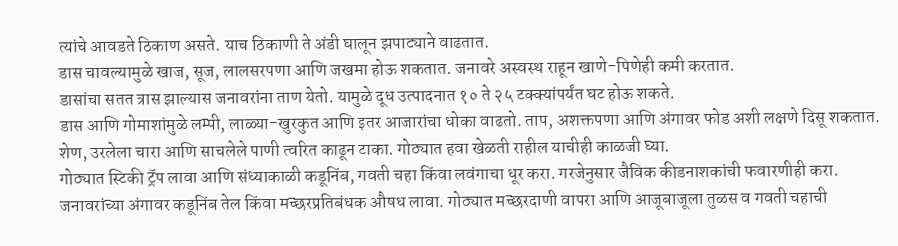त्यांचे आवडते ठिकाण असते. याच ठिकाणी ते अंडी घालून झपाट्याने वाढतात.
डास चावल्यामुळे खाज, सूज, लालसरपणा आणि जखमा होऊ शकतात. जनावरे अस्वस्थ राहून खाणे-पिणेही कमी करतात.
डासांचा सतत त्रास झाल्यास जनावरांना ताण येतो. यामुळे दूध उत्पादनात १० ते २५ टक्क्यांपर्यंत घट होऊ शकते.
डास आणि गोमाशांमुळे लम्पी, लाळ्या-खुरकुत आणि इतर आजारांचा धोका वाढतो. ताप, अशक्तपणा आणि अंगावर फोड अशी लक्षणे दिसू शकतात.
शेण, उरलेला चारा आणि साचलेले पाणी त्वरित काढून टाका. गोठ्यात हवा खेळती राहील याचीही काळजी घ्या.
गोठ्यात स्टिकी ट्रॅप लावा आणि संध्याकाळी कडूनिंब, गवती चहा किंवा लवंगाचा धूर करा. गरजेनुसार जैविक कीडनाशकांची फवारणीही करा.
जनावरांच्या अंगावर कडूनिंब तेल किंवा मच्छरप्रतिबंधक औषध लावा. गोठ्यात मच्छरदाणी वापरा आणि आजूबाजूला तुळस व गवती चहाची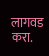लागवड करा.